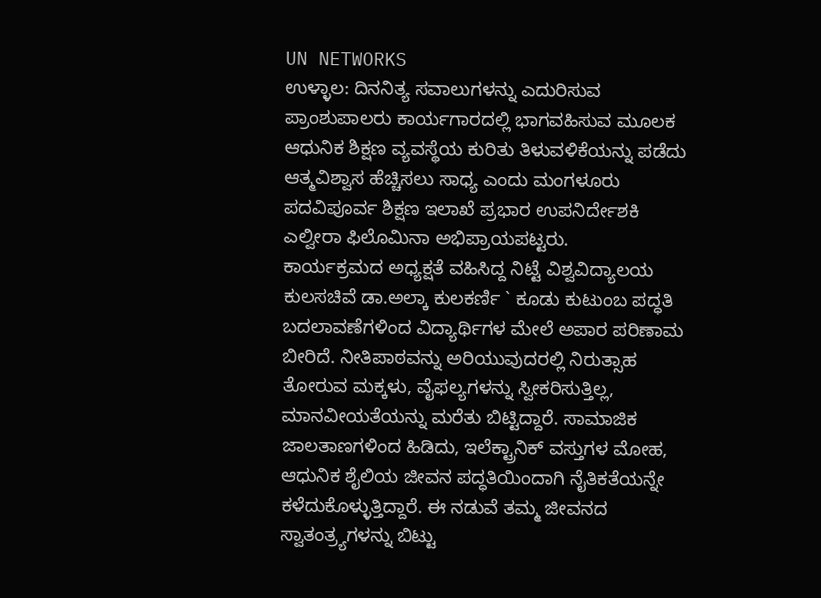UN NETWORKS
ಉಳ್ಳಾಲ: ದಿನನಿತ್ಯ ಸವಾಲುಗಳನ್ನು ಎದುರಿಸುವ ಪ್ರಾಂಶುಪಾಲರು ಕಾರ್ಯಗಾರದಲ್ಲಿ ಭಾಗವಹಿಸುವ ಮೂಲಕ ಆಧುನಿಕ ಶಿಕ್ಷಣ ವ್ಯವಸ್ಥೆಯ ಕುರಿತು ತಿಳುವಳಿಕೆಯನ್ನು ಪಡೆದು ಆತ್ಮವಿಶ್ವಾಸ ಹೆಚ್ಚಿಸಲು ಸಾಧ್ಯ ಎಂದು ಮಂಗಳೂರು ಪದವಿಪೂರ್ವ ಶಿಕ್ಷಣ ಇಲಾಖೆ ಪ್ರಭಾರ ಉಪನಿರ್ದೇಶಕಿ ಎಲ್ವೀರಾ ಫಿಲೊಮಿನಾ ಅಭಿಪ್ರಾಯಪಟ್ಟರು.
ಕಾರ್ಯಕ್ರಮದ ಅಧ್ಯಕ್ಷತೆ ವಹಿಸಿದ್ದ ನಿಟ್ಟೆ ವಿಶ್ವವಿದ್ಯಾಲಯ ಕುಲಸಚಿವೆ ಡಾ.ಅಲ್ಕಾ ಕುಲಕರ್ಣಿ ` ಕೂಡು ಕುಟುಂಬ ಪದ್ಧತಿ ಬದಲಾವಣೆಗಳಿಂದ ವಿದ್ಯಾರ್ಥಿಗಳ ಮೇಲೆ ಅಪಾರ ಪರಿಣಾಮ ಬೀರಿದೆ. ನೀತಿಪಾಠವನ್ನು ಅರಿಯುವುದರಲ್ಲಿ ನಿರುತ್ಸಾಹ ತೋರುವ ಮಕ್ಕಳು, ವೈಫಲ್ಯಗಳನ್ನು ಸ್ವೀಕರಿಸುತ್ತಿಲ್ಲ, ಮಾನವೀಯತೆಯನ್ನು ಮರೆತು ಬಿಟ್ಟಿದ್ದಾರೆ. ಸಾಮಾಜಿಕ ಜಾಲತಾಣಗಳಿಂದ ಹಿಡಿದು, ಇಲೆಕ್ಟ್ರಾನಿಕ್ ವಸ್ತುಗಳ ಮೋಹ, ಆಧುನಿಕ ಶೈಲಿಯ ಜೀವನ ಪದ್ಧತಿಯಿಂದಾಗಿ ನೈತಿಕತೆಯನ್ನೇ ಕಳೆದುಕೊಳ್ಳುತ್ತಿದ್ದಾರೆ. ಈ ನಡುವೆ ತಮ್ಮ ಜೀವನದ ಸ್ವಾತಂತ್ರ್ಯಗಳನ್ನು ಬಿಟ್ಟು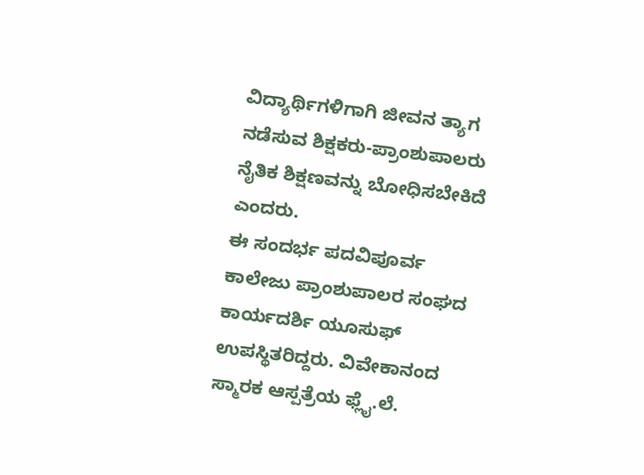ವಿದ್ಯಾರ್ಥಿಗಳಿಗಾಗಿ ಜೀವನ ತ್ಯಾಗ ನಡೆಸುವ ಶಿಕ್ಷಕರು-ಪ್ರಾಂಶುಪಾಲರು ನೈತಿಕ ಶಿಕ್ಷಣವನ್ನು ಬೋಧಿಸಬೇಕಿದೆ ಎಂದರು.
ಈ ಸಂದರ್ಭ ಪದವಿಪೂರ್ವ ಕಾಲೇಜು ಪ್ರಾಂಶುಪಾಲರ ಸಂಘದ ಕಾರ್ಯದರ್ಶಿ ಯೂಸುಫ್ ಉಪಸ್ಥಿತರಿದ್ದರು. ವಿವೇಕಾನಂದ ಸ್ಮಾರಕ ಆಸ್ಪತ್ರೆಯ ಫ್ಲೈ.ಲೆ.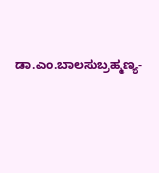ಡಾ.ಎಂ.ಬಾಲಸುಬ್ರಹ್ಮಣ್ಯ-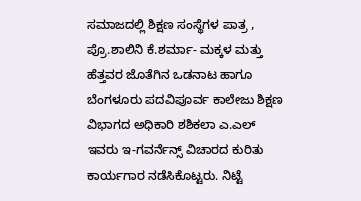ಸಮಾಜದಲ್ಲಿ ಶಿಕ್ಷಣ ಸಂಸ್ಥೆಗಳ ಪಾತ್ರ , ಪ್ರೊ.ಶಾಲಿನಿ ಕೆ.ಶರ್ಮಾ- ಮಕ್ಕಳ ಮತ್ತು ಹೆತ್ತವರ ಜೊತೆಗಿನ ಒಡನಾಟ ಹಾಗೂ ಬೆಂಗಳೂರು ಪದವಿಪೂರ್ವ ಕಾಲೇಜು ಶಿಕ್ಷಣ ವಿಭಾಗದ ಅಧಿಕಾರಿ ಶಶಿಕಲಾ ಎ.ಎಲ್ ಇವರು ಇ-ಗವರ್ನೆನ್ಸ್ ವಿಚಾರದ ಕುರಿತು ಕಾರ್ಯಗಾರ ನಡೆಸಿಕೊಟ್ಟರು. ನಿಟ್ಟೆ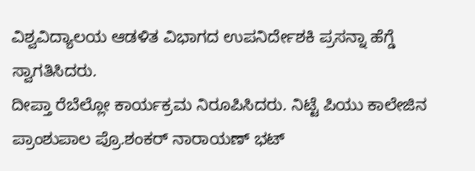ವಿಶ್ವವಿದ್ಯಾಲಯ ಆಡಳಿತ ವಿಭಾಗದ ಉಪನಿರ್ದೇಶಕಿ ಪ್ರಸನ್ನಾ ಹೆಗ್ಡೆ ಸ್ವಾಗತಿಸಿದರು.
ದೀಪ್ತಾ ರೆಬೆಲ್ಲೋ ಕಾರ್ಯಕ್ರಮ ನಿರೂಪಿಸಿದರು. ನಿಟ್ಟೆ ಪಿಯು ಕಾಲೇಜಿನ ಪ್ರಾಂಶುಪಾಲ ಪ್ರೊ.ಶಂಕರ್ ನಾರಾಯಣ್ ಭಟ್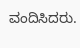ವಂದಿಸಿದರು.